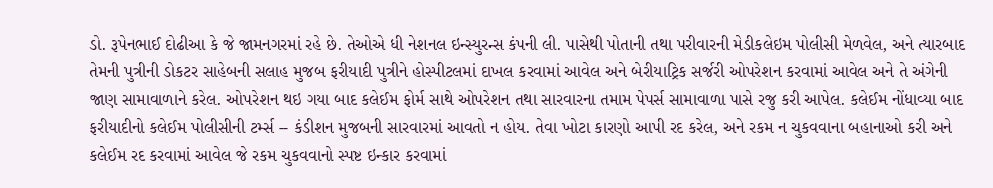ડો. રૂપેનભાઈ દોઢીઆ કે જે જામનગરમાં રહે છે. તેઓએ ધી નેશનલ ઇન્સ્યુરન્સ કંપની લી. પાસેથી પોતાની તથા પરીવારની મેડીકલેઇમ પોલીસી મેળવેલ, અને ત્યારબાદ તેમની પુત્રીની ડોકટર સાહેબની સલાહ મુજબ ફરીયાદી પુત્રીને હોસ્પીટલમાં દાખલ કરવામાં આવેલ અને બેરીયાટ્રિક સર્જરી ઓપરેશન કરવામાં આવેલ અને તે અંગેની જાણ સામાવાળાને કરેલ. ઓપરેશન થઇ ગયા બાદ કલેઈમ ફોર્મ સાથે ઓપરેશન તથા સારવારના તમામ પેપર્સ સામાવાળા પાસે રજુ કરી આપેલ. કલેઈમ નોંધાવ્યા બાદ ફરીયાદીનો કલેઈમ પોલીસીની ટર્મ્સ -- કંડીશન મુજબની સારવારમાં આવતો ન હોય. તેવા ખોટા કારણો આપી રદ કરેલ, અને રકમ ન ચુકવવાના બહાનાઓ કરી અને કલેઈમ રદ કરવામાં આવેલ જે રકમ ચુકવવાનો સ્પષ્ટ ઇન્કાર કરવામાં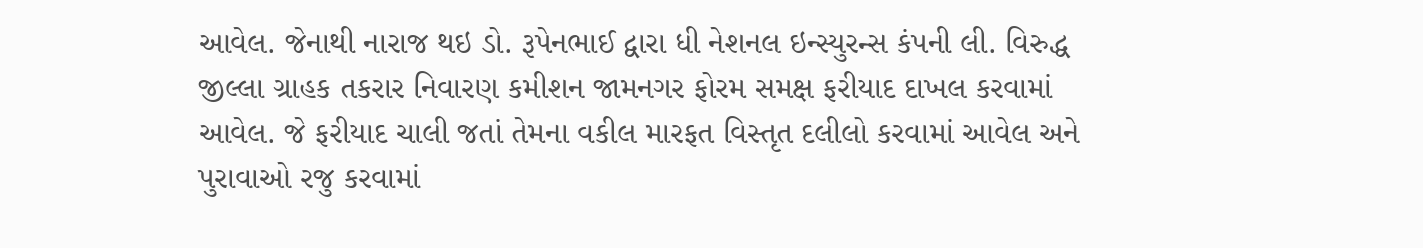આવેલ. જેનાથી નારાજ થઇ ડો. રૂપેનભાઈ દ્વારા ધી નેશનલ ઇન્સ્યુરન્સ કંપની લી. વિરુદ્ધ જીલ્લા ગ્રાહક તકરાર નિવારણ કમીશન જામનગર ફોરમ સમક્ષ ફરીયાદ દાખલ કરવામાં આવેલ. જે ફરીયાદ ચાલી જતાં તેમના વકીલ મારફત વિસ્તૃત દલીલો કરવામાં આવેલ અને પુરાવાઓ રજુ કરવામાં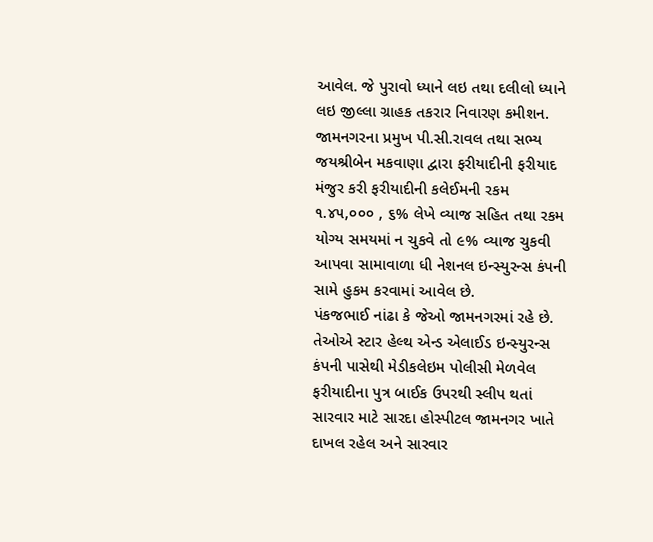આવેલ. જે પુરાવો ધ્યાને લઇ તથા દલીલો ધ્યાને લઇ જીલ્લા ગ્રાહક તકરાર નિવારણ કમીશન. જામનગરના પ્રમુખ પી.સી.રાવલ તથા સભ્ય જયશ્રીબેન મકવાણા દ્વારા ફરીયાદીની ફરીયાદ મંજુર કરી ફરીયાદીની કલેઈમની રકમ ૧.૪૫,૦૦૦ , ૬% લેખે વ્યાજ સહિત તથા રકમ યોગ્ય સમયમાં ન ચુકવે તો ૯% વ્યાજ ચુકવી આપવા સામાવાળા ધી નેશનલ ઇન્સ્યુરન્સ કંપની સામે હુકમ કરવામાં આવેલ છે.
પંકજભાઈ નાંઢા કે જેઓ જામનગરમાં રહે છે. તેઓએ સ્ટાર હેલ્થ એન્ડ એલાઈડ ઇન્સ્યુરન્સ કંપની પાસેથી મેડીકલેઇમ પોલીસી મેળવેલ ફરીયાદીના પુત્ર બાઈક ઉપરથી સ્લીપ થતાં સારવાર માટે સારદા હોસ્પીટલ જામનગર ખાતે દાખલ રહેલ અને સારવાર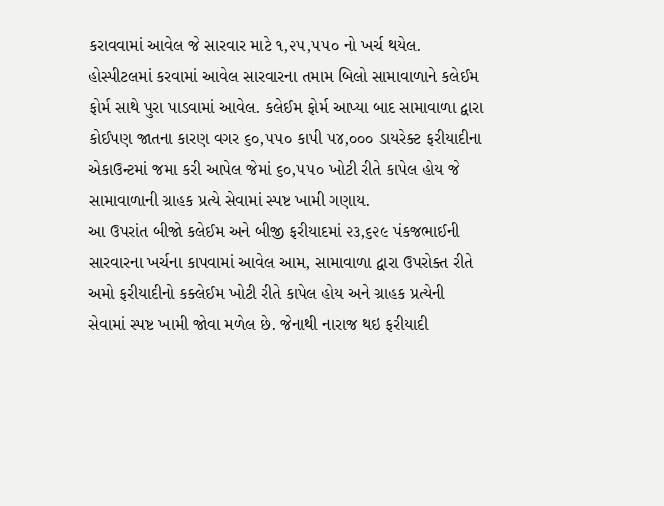કરાવવામાં આવેલ જે સારવાર માટે ૧,૨૫,૫૫૦ નો ખર્ચ થયેલ. હોસ્પીટલમાં કરવામાં આવેલ સારવારના તમામ બિલો સામાવાળાને કલેઈમ ફોર્મ સાથે પુરા પાડવામાં આવેલ. કલેઈમ ફોર્મ આપ્યા બાદ સામાવાળા દ્વારા કોઈપણ જાતના કારણ વગર ૬૦,૫૫૦ કાપી ૫૪,૦૦૦ ડાયરેક્ટ ફરીયાદીના એકાઉન્ટમાં જમા કરી આપેલ જેમાં ૬૦,૫૫૦ ખોટી રીતે કાપેલ હોય જે સામાવાળાની ગ્રાહક પ્રત્યે સેવામાં સ્પષ્ટ ખામી ગણાય.
આ ઉપરાંત બીજો કલેઈમ અને બીજી ફરીયાદમાં ૨૩,૬૨૯ પંકજભાઈની સારવારના ખર્ચના કાપવામાં આવેલ આમ, સામાવાળા દ્વારા ઉપરોક્ત રીતે અમો ફરીયાદીનો કક્લેઈમ ખોટી રીતે કાપેલ હોય અને ગ્રાહક પ્રત્યેની સેવામાં સ્પષ્ટ ખામી જોવા મળેલ છે. જેનાથી નારાજ થઇ ફરીયાદી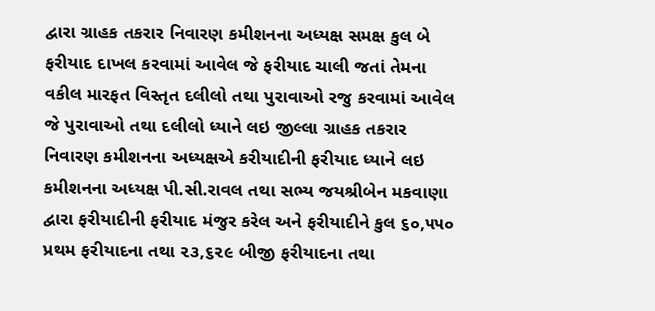દ્વારા ગ્રાહક તકરાર નિવારણ કમીશનના અધ્યક્ષ સમક્ષ કુલ બે ફરીયાદ દાખલ કરવામાં આવેલ જે ફરીયાદ ચાલી જતાં તેમના વકીલ મારફત વિસ્તૃત દલીલો તથા પુરાવાઓ રજુ કરવામાં આવેલ જે પુરાવાઓ તથા દલીલો ધ્યાને લઇ જીલ્લા ગ્રાહક તકરાર નિવારણ કમીશનના અધ્યક્ષએ કરીયાદીની ફરીયાદ ધ્યાને લઇ કમીશનના અધ્યક્ષ પી.સી.રાવલ તથા સભ્ય જયશ્રીબેન મકવાણા દ્વારા ફરીયાદીની ફરીયાદ મંજુર કરેલ અને ફરીયાદીને કુલ ૬૦,૫૫૦ પ્રથમ ફરીયાદના તથા ૨૩,૬૨૯ બીજી ફરીયાદના તથા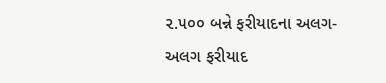૨.૫૦૦ બન્ને ફરીયાદના અલગ-અલગ ફરીયાદ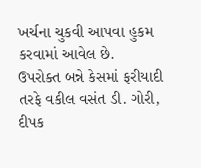ખર્ચના ચુકવી આપવા હુકમ કરવામાં આવેલ છે.
ઉપરોક્ત બન્ને કેસમાં ફરીયાદી તરફે વકીલ વસંત ડી. ગોરી, દીપક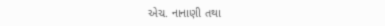એચ. નાનાણી તથા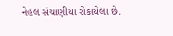નેહલ સંચાણીયા રોકાયેલા છે.